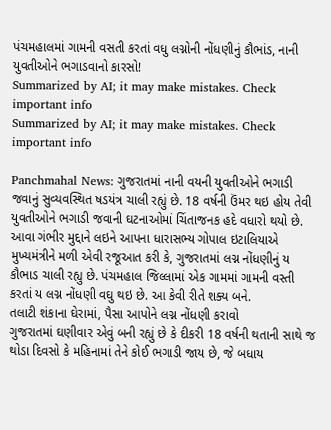પંચમહાલમાં ગામની વસતી કરતાં વધુ લગ્નોની નોંધણીનું કૌભાંડ, નાની યુવતીઓને ભગાડવાનો કારસો!
Summarized by AI; it may make mistakes. Check important info
Summarized by AI; it may make mistakes. Check important info

Panchmahal News: ગુજરાતમાં નાની વયની યુવતીઓને ભગાડી જવાનું સુવ્યવસ્થિત ષડયંત્ર ચાલી રહ્યું છે. 18 વર્ષની ઉંમર થઇ હોય તેવી યુવતીઓને ભગાડી જવાની ઘટનાઓમાં ચિંતાજનક હદે વધારો થયો છે. આવા ગંભીર મુદ્દાને લઇને આપના ધારાસભ્ય ગોપાલ ઇટાલિયાએ મુખ્યમંત્રીને મળી એવી રજૂઆત કરી કે, ગુજરાતમાં લગ્ન નોંધણીનું ય કૌભાડ ચાલી રહ્યુ છે. પંચમહાલ જિલ્લામાં એક ગામમાં ગામની વસ્તી કરતાં ય લગ્ન નોંધણી વઘુ થઇ છે. આ કેવી રીતે શક્ય બને.
તલાટી શંકાના ઘેરામાં, પૈસા આપોને લગ્ન નોંધણી કરાવો
ગુજરાતમાં ઘણીવાર એવું બની રહ્યું છે કે દીકરી 18 વર્ષની થતાની સાથે જ થોડા દિવસો કે મહિનામાં તેને કોઈ ભગાડી જાય છે, જે બધાય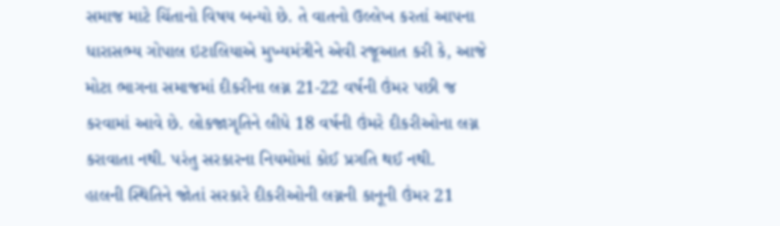સમાજ માટે ચિંતાનો વિષય બન્યો છે. તે વાતનો ઉલ્લેખ કરતાં આપના ધારાસભ્ય ગોપાલ ઇટાલિયાએ મુખ્યમંત્રીને એવી રજૂઆત કરી કે, આજે મોટા ભાગના સમાજમાં દીકરીના લગ્ન 21-22 વર્ષની ઉંમર પછી જ કરવામાં આવે છે. લોકજાગૃતિને લીધે 18 વર્ષની ઉંમરે દીકરીઓના લગ્ન કરાવાતા નથી. પરંતુ સરકારના નિયમોમાં કોઈ પ્રગતિ થઈ નથી.
હાલની સ્થિતિને જોતાં સરકારે દીકરીઓની લગ્નની કાનૂની ઉંમર 21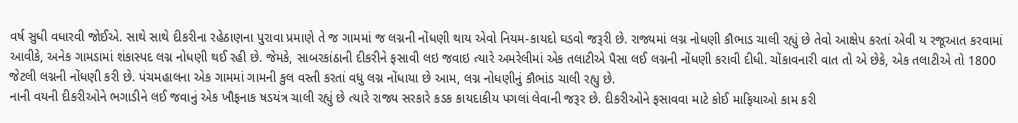વર્ષ સુધી વધારવી જોઈએ. સાથે સાથે દીકરીના રહેઠાણના પુરાવા પ્રમાણે તે જ ગામમાં જ લગ્નની નોંધણી થાય એવો નિયમ-કાયદો ઘડવો જરૂરી છે. રાજ્યમાં લગ્ન નોધણી કૌભાડ ચાલી રહ્યું છે તેવો આક્ષેપ કરતાં એવી ય રજૂઆત કરવામાં આવીકે, અનેક ગામડામાં શંકાસ્પદ લગ્ન નોધણી થઈ રહી છે. જેમકે, સાબરકાંઠાની દીકરીને ફસાવી લઇ જવાઇ ત્યારે અમરેલીમાં એક તલાટીએ પૈસા લઈ લગ્નની નોંધણી કરાવી દીધી. ચોંકાવનારી વાત તો એ છેકે, એક તલાટીએ તો 1800 જેટલી લગ્નની નોંધણી કરી છે. પંચમહાલના એક ગામમાં ગામની કુલ વસ્તી કરતાં વધુ લગ્ન નોંધાયા છે આમ, લગ્ન નોધણીનું કૌભાંડ ચાલી રહ્યુ છે.
નાની વયની દીકરીઓને ભગાડીને લઈ જવાનું એક ખૌફનાક ષડયંત્ર ચાલી રહ્યું છે ત્યારે રાજ્ય સરકારે કડક કાયદાકીય પગલાં લેવાની જરૂર છે. દીકરીઓને ફસાવવા માટે કોઈ માફિયાઓ કામ કરી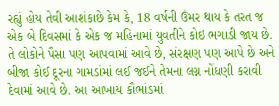રહ્યું હોય તેવી આશંકાછે કેમ કે, 18 વર્ષની ઉંમર થાય કે તરત જ એક બે દિવસમાં કે એક જ મહિનામાં યુવતીને કોઇ ભગાડી જાય છે. તે લોકોને પૈસા પણ આપવામાં આવે છે, સંરક્ષણ પણ આપે છે અને બીજા કોઈ દૂરના ગામડાંમાં લઈ જઈને તેમના લગ્ન નોંધણી કરાવી દેવામાં આવે છે. આ આખાય કૌભાંડમાં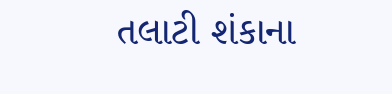તલાટી શંકાના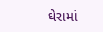ઘેરામાં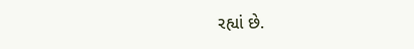રહ્યાં છે.